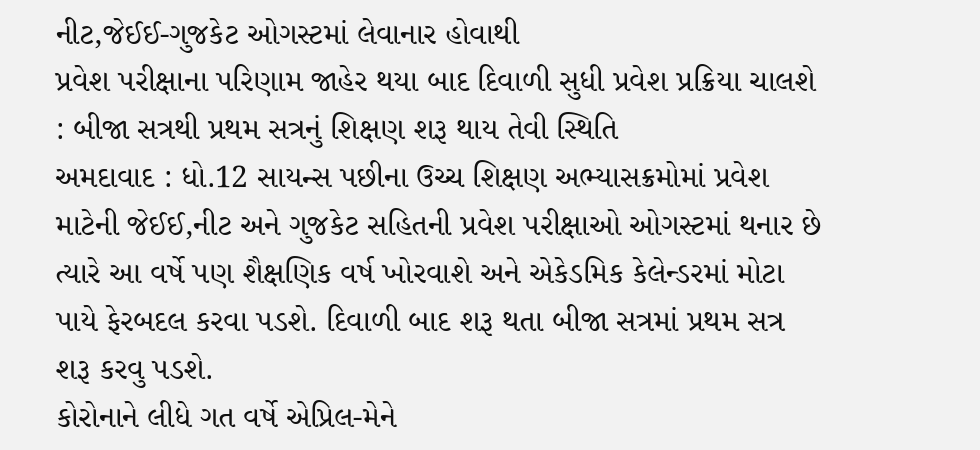નીટ,જેઈઈ-ગુજકેટ ઓગસ્ટમાં લેવાનાર હોવાથી
પ્રવેશ પરીક્ષાના પરિણામ જાહેર થયા બાદ દિવાળી સુધી પ્રવેશ પ્રક્રિયા ચાલશે : બીજા સત્રથી પ્રથમ સત્રનું શિક્ષણ શરૂ થાય તેવી સ્થિતિ
અમદાવાદ : ધો.12 સાયન્સ પછીના ઉચ્ચ શિક્ષણ અભ્યાસક્રમોમાં પ્રવેશ માટેની જેઈઈ,નીટ અને ગુજકેટ સહિતની પ્રવેશ પરીક્ષાઓ ઓગસ્ટમાં થનાર છે ત્યારે આ વર્ષે પણ શૈક્ષણિક વર્ષ ખોરવાશે અને એકેડમિક કેલેન્ડરમાં મોટા પાયે ફેરબદલ કરવા પડશે. દિવાળી બાદ શરૂ થતા બીજા સત્રમાં પ્રથમ સત્ર શરૂ કરવુ પડશે.
કોરોનાને લીધે ગત વર્ષે એપ્રિલ-મેને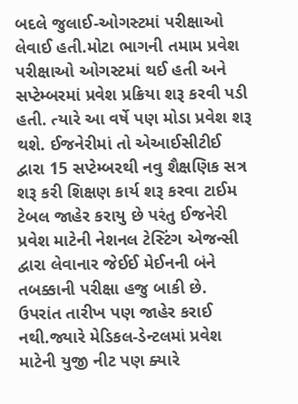બદલે જુલાઈ-ઓગસ્ટમાં પરીક્ષાઓ લેવાઈ હતી.મોટા ભાગની તમામ પ્રવેશ પરીક્ષાઓ ઓગસ્ટમાં થઈ હતી અને સપ્ટેમ્બરમાં પ્રવેશ પ્રક્રિયા શરૂ કરવી પડી હતી. ત્યારે આ વર્ષે પણ મોડા પ્રવેશ શરૂ થશે. ઈજનેરીમાં તો એઆઈસીટીઈ દ્વારા 15 સપ્ટેમ્બરથી નવુ શૈક્ષણિક સત્ર શરૂ કરી શિક્ષણ કાર્ય શરૂ કરવા ટાઈમ ટેબલ જાહેર કરાયુ છે પરંતુ ઈજનેરી પ્રવેશ માટેની નેશનલ ટેસ્ટિંગ એજન્સી દ્વારા લેવાનાર જેઈઈ મેઈનની બંને તબક્કાની પરીક્ષા હજુ બાકી છે.
ઉપરાંત તારીખ પણ જાહેર કરાઈ નથી.જ્યારે મેડિકલ-ડેન્ટલમાં પ્રવેશ માટેની યુજી નીટ પણ ક્યારે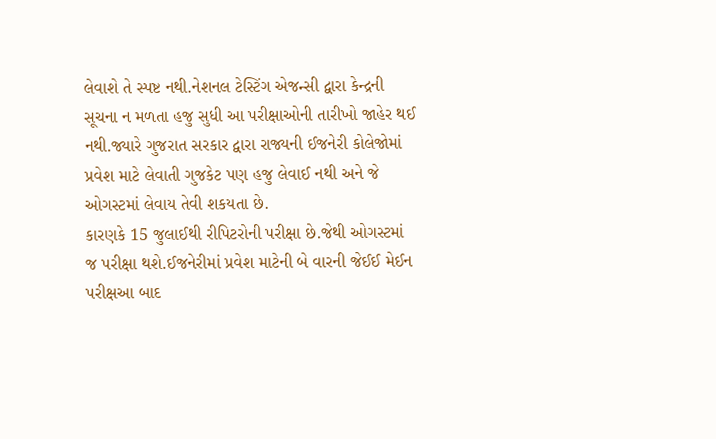લેવાશે તે સ્પષ્ટ નથી.નેશનલ ટેસ્ટિંગ એજન્સી દ્વારા કેન્દ્રની સૂચના ન મળતા હજુ સુધી આ પરીક્ષાઓની તારીખો જાહેર થઈ નથી.જ્યારે ગુજરાત સરકાર દ્વારા રાજ્યની ઈજનેરી કોલેજોમાં પ્રવેશ માટે લેવાતી ગુજકેટ પણ હજુ લેવાઈ નથી અને જે ઓગસ્ટમાં લેવાય તેવી શકયતા છે.
કારણકે 15 જુલાઈથી રીપિટરોની પરીક્ષા છે.જેથી ઓગસ્ટમાં જ પરીક્ષા થશે.ઈજનેરીમાં પ્રવેશ માટેની બે વારની જેઈઈ મેઈન પરીક્ષઆ બાદ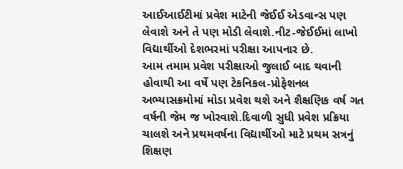આઈઆઈટીમાં પ્રવેશ માટેની જેઈઈ એડવાન્સ પણ લેવાશે અને તે પણ મોડી લેવાશે.નીટ-જેઈઈમાં લાખો વિદ્યાર્થીઓ દેશભરમાં પરીક્ષા આપનાર છે.
આમ તમામ પ્રવેશ પરીક્ષાઓ જુલાઈ બાદ થવાની હોવાથી આ વર્ષે પણ ટેકનિકલ-પ્રોફેશનલ અભ્યાસક્રમોમાં મોડા પ્રવેશ થશે અને શૈક્ષણિક વર્ષ ગત વર્ષની જેમ જ ખોરવાશે.દિવાળી સુધી પ્રવેશ પ્રક્રિયા ચાલશે અને પ્રથમવર્ષના વિદ્યાર્થીઓ માટે પ્રથમ સત્રનું શિક્ષણ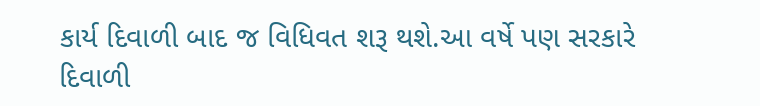કાર્ય દિવાળી બાદ જ વિધિવત શરૂ થશે.આ વર્ષે પણ સરકારે દિવાળી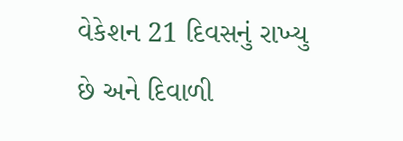વેકેશન 21 દિવસનું રાખ્યુ છે અને દિવાળી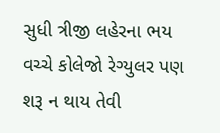સુધી ત્રીજી લહેરના ભય વચ્ચે કોલેજો રેગ્યુલર પણ શરૂ ન થાય તેવી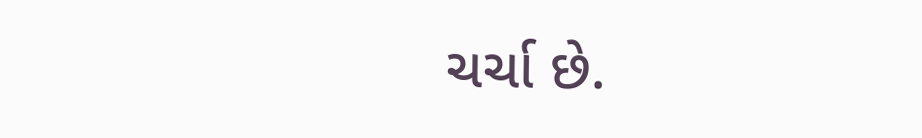ચર્ચા છે.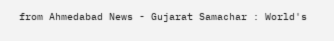from Ahmedabad News - Gujarat Samachar : World's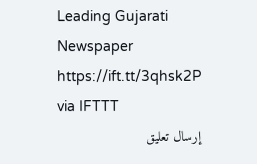Leading Gujarati Newspaper https://ift.tt/3qhsk2P
via IFTTT
إرسال تعليق